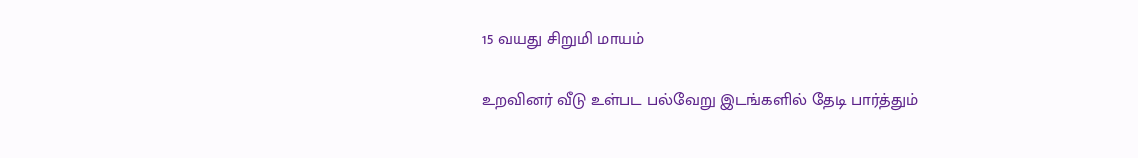15 வயது சிறுமி மாயம்

உறவினர் வீடு உள்பட பல்வேறு இடங்களில் தேடி பார்த்தும்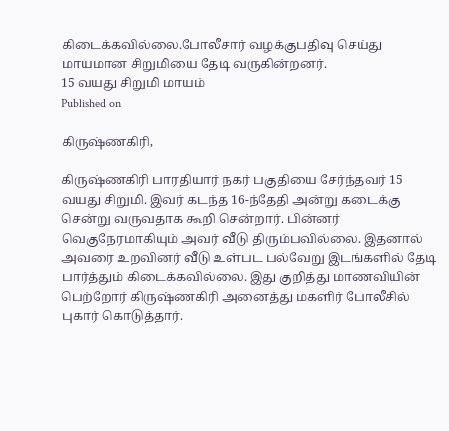கிடைக்கவில்லை.போலீசார் வழக்குபதிவு செய்து மாயமான சிறுமியை தேடி வருகின்றனர்.
15 வயது சிறுமி மாயம்
Published on

கிருஷ்ணகிரி,

கிருஷ்ணகிரி பாரதியார் நகர் பகுதியை சேர்ந்தவர் 15 வயது சிறுமி. இவர் கடந்த 16-ந்தேதி அன்று கடைக்கு சென்று வருவதாக கூறி சென்றார். பின்னர் வெகுநேரமாகியும் அவர் வீடு திரும்பவில்லை. இதனால் அவரை உறவினர் வீடு உள்பட பல்வேறு இடங்களில் தேடி பார்த்தும் கிடைக்கவில்லை. இது குறித்து மாணவியின் பெற்றோர் கிருஷ்ணகிரி அனைத்து மகளிர் போலீசில் புகார் கொடுத்தார்.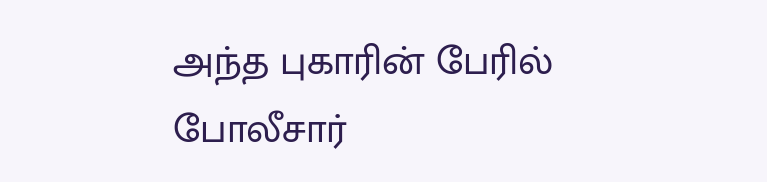அந்த புகாரின் பேரில் போலீசார்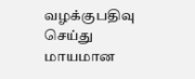வழக்குபதிவு செய்து மாயமான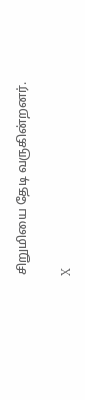சிறுமியை தேடி வருகின்றனர்.

X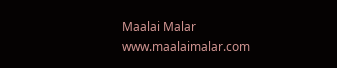Maalai Malar
www.maalaimalar.com